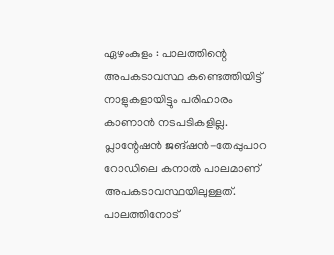ഏഴംകുളം : പാലത്തിന്റെ അപകടാവസ്ഥ കണ്ടെത്തിയിട്ട് നാളുകളായിട്ടും പരിഹാരം കാണാൻ നടപടികളില്ല. പ്ലാന്റേഷൻ ജങ്ഷൻ-തേപ്പുപാറ റോഡിലെ കനാൽ പാലമാണ് അപകടാവസ്ഥയിലുള്ളത്. പാലത്തിനോട്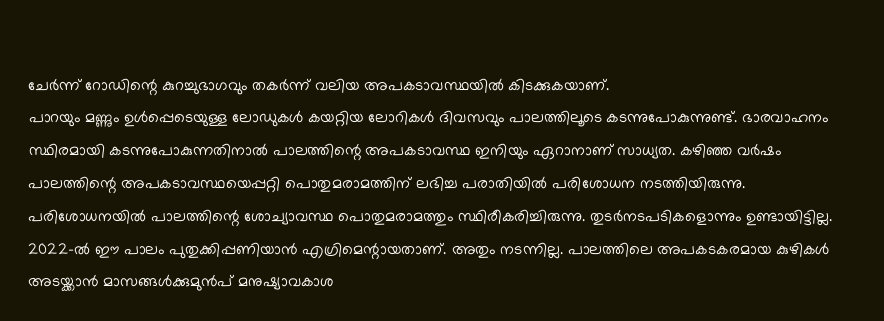ചേർന്ന് റോഡിന്റെ കുറച്ചുഭാഗവും തകർന്ന് വലിയ അപകടാവസ്ഥയിൽ കിടക്കുകയാണ്.
പാറയും മണ്ണും ഉൾപ്പെടെയുള്ള ലോഡുകൾ കയറ്റിയ ലോറികൾ ദിവസവും പാലത്തിലൂടെ കടന്നുപോകുന്നുണ്ട്. ഭാരവാഹനം സ്ഥിരമായി കടന്നുപോകുന്നതിനാൽ പാലത്തിന്റെ അപകടാവസ്ഥ ഇനിയും ഏറാനാണ് സാധ്യത. കഴിഞ്ഞ വർഷം പാലത്തിന്റെ അപകടാവസ്ഥയെപ്പറ്റി പൊതുമരാമത്തിന് ലഭിച്ച പരാതിയിൽ പരിശോധന നടത്തിയിരുന്നു. പരിശോധനയിൽ പാലത്തിന്റെ ശോച്യാവസ്ഥ പൊതുമരാമത്തും സ്ഥിരീകരിച്ചിരുന്നു. തുടർനടപടികളൊന്നും ഉണ്ടായിട്ടില്ല.
2022-ൽ ഈ പാലം പുതുക്കിപ്പണിയാൻ എഗ്രിമെന്റായതാണ്. അതും നടന്നില്ല. പാലത്തിലെ അപകടകരമായ കുഴികൾ അടയ്ക്കാൻ മാസങ്ങൾക്കുമുൻപ് മനുഷ്യാവകാശ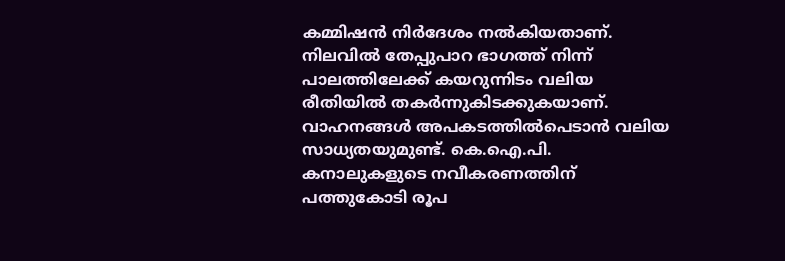കമ്മിഷൻ നിർദേശം നൽകിയതാണ്. നിലവിൽ തേപ്പുപാറ ഭാഗത്ത് നിന്ന് പാലത്തിലേക്ക് കയറുന്നിടം വലിയ രീതിയിൽ തകർന്നുകിടക്കുകയാണ്. വാഹനങ്ങൾ അപകടത്തിൽപെടാൻ വലിയ സാധ്യതയുമുണ്ട്. കെ.ഐ.പി. കനാലുകളുടെ നവീകരണത്തിന് പത്തുകോടി രൂപ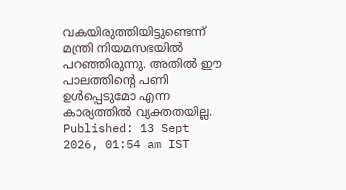വകയിരുത്തിയിട്ടുണ്ടെന്ന് മന്ത്രി നിയമസഭയിൽ പറഞ്ഞിരുന്നു. അതിൽ ഈ പാലത്തിന്റെ പണി ഉൾപ്പെടുമോ എന്ന കാര്യത്തിൽ വ്യക്തതയില്ല.
Published: 13 Sept 2026, 01:54 am IST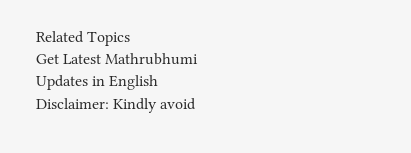Related Topics
Get Latest Mathrubhumi Updates in English
Disclaimer: Kindly avoid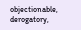objectionable, derogatory,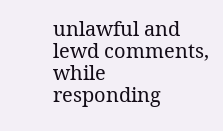unlawful and lewd comments, while responding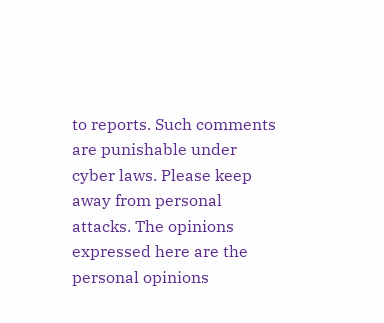to reports. Such comments are punishable under cyber laws. Please keep away from personal attacks. The opinions expressed here are the personal opinions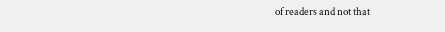of readers and not that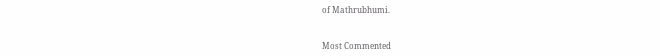of Mathrubhumi.



Most Commented